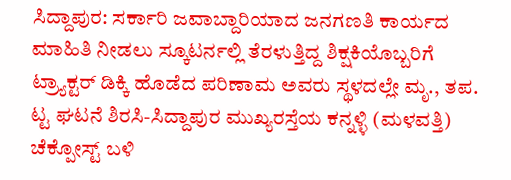ಸಿದ್ದಾಪುರ: ಸರ್ಕಾರಿ ಜವಾಬ್ದಾರಿಯಾದ ಜನಗಣತಿ ಕಾರ್ಯದ ಮಾಹಿತಿ ನೀಡಲು ಸ್ಕೂಟರ್ನಲ್ಲಿ ತೆರಳುತ್ತಿದ್ದ ಶಿಕ್ಷಕಿಯೊಬ್ಬರಿಗೆ ಟ್ರ್ಯಾಕ್ಟರ್ ಡಿಕ್ಕಿ ಹೊಡೆದ ಪರಿಣಾಮ ಅವರು ಸ್ಥಳದಲ್ಲೇ ಮೃ., ತಪ. ಟ್ಟ ಘಟನೆ ಶಿರಸಿ-ಸಿದ್ದಾಪುರ ಮುಖ್ಯರಸ್ತೆಯ ಕನ್ನಳ್ಳಿ (ಮಳವತ್ತಿ) ಚೆಕ್ಪೋಸ್ಟ್ ಬಳಿ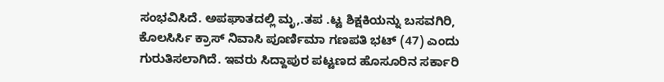ಸಂಭವಿಸಿದೆ. ಅಪಘಾತದಲ್ಲಿ ಮೃ,.ತಪ .ಟ್ಟ ಶಿಕ್ಷಕಿಯನ್ನು ಬಸವಗಿರಿ, ಕೊಲಸಿರ್ಸಿ ಕ್ರಾಸ್ ನಿವಾಸಿ ಪೂರ್ಣಿಮಾ ಗಣಪತಿ ಭಟ್ (47) ಎಂದು ಗುರುತಿಸಲಾಗಿದೆ. ಇವರು ಸಿದ್ದಾಪುರ ಪಟ್ಟಣದ ಹೊಸೂರಿನ ಸರ್ಕಾರಿ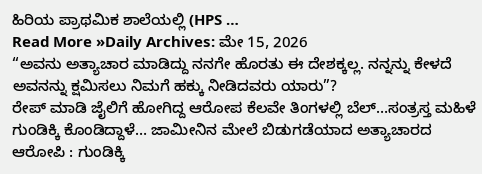ಹಿರಿಯ ಪ್ರಾಥಮಿಕ ಶಾಲೆಯಲ್ಲಿ (HPS …
Read More »Daily Archives: ಮೇ 15, 2026
“ಅವನು ಅತ್ಯಾಚಾರ ಮಾಡಿದ್ದು ನನಗೇ ಹೊರತು ಈ ದೇಶಕ್ಕಲ್ಲ. ನನ್ನನ್ನು ಕೇಳದೆ ಅವನನ್ನು ಕ್ಷಮಿಸಲು ನಿಮಗೆ ಹಕ್ಕು ನೀಡಿದವರು ಯಾರು”?
ರೇಪ್ ಮಾಡಿ ಜೈಲಿಗೆ ಹೋಗಿದ್ದ ಆರೋಪ ಕೆಲವೇ ತಿಂಗಳಲ್ಲಿ ಬೆಲ್…ಸಂತ್ರಸ್ತ ಮಹಿಳೆ ಗುಂಡಿಕ್ಕಿ ಕೊಂಡಿದ್ದಾಳೆ… ಜಾಮೀನಿನ ಮೇಲೆ ಬಿಡುಗಡೆಯಾದ ಅತ್ಯಾಚಾರದ ಆರೋಪಿ : ಗುಂಡಿಕ್ಕಿ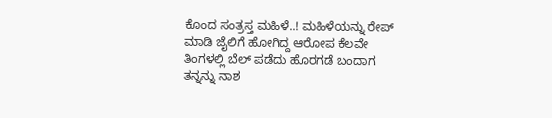ಕೊಂದ ಸಂತ್ರಸ್ತ ಮಹಿಳೆ..! ಮಹಿಳೆಯನ್ನು ರೇಪ್ ಮಾಡಿ ಜೈಲಿಗೆ ಹೋಗಿದ್ದ ಆರೋಪ ಕೆಲವೇ ತಿಂಗಳಲ್ಲಿ ಬೆಲ್ ಪಡೆದು ಹೊರಗಡೆ ಬಂದಾಗ ತನ್ನನ್ನು ನಾಶ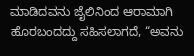ಮಾಡಿದವನು ಜೈಲಿನಿಂದ ಆರಾಮಾಗಿ ಹೊರಬಂದದ್ದು ಸಹಿಸಲಾಗದೆ, “ಅವನು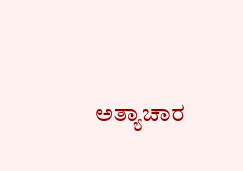ಅತ್ಯಾಚಾರ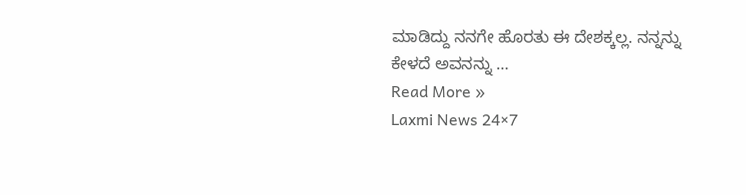ಮಾಡಿದ್ದು ನನಗೇ ಹೊರತು ಈ ದೇಶಕ್ಕಲ್ಲ. ನನ್ನನ್ನು ಕೇಳದೆ ಅವನನ್ನು …
Read More »
Laxmi News 24×7